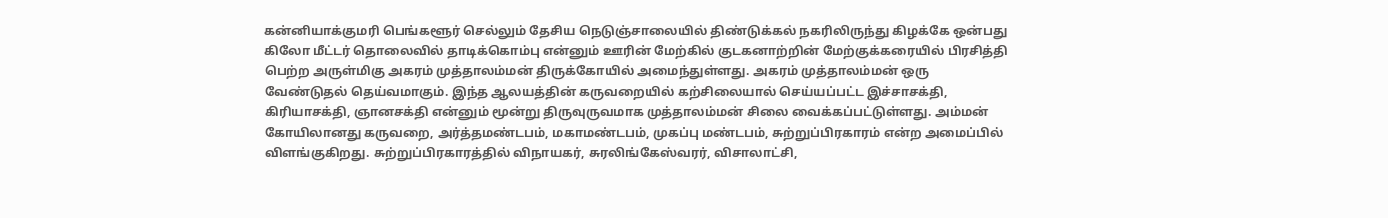கன்னியாக்குமரி பெங்களூர் செல்லும் தேசிய நெடுஞ்சாலையில் திண்டுக்கல் நகரிலிருந்து கிழக்கே ஒன்பது கிலோ மீட்டர் தொலைவில் தாடிக்கொம்பு என்னும் ஊரின் மேற்கில் குடகனாற்றின் மேற்குக்கரையில் பிரசித்தி பெற்ற அருள்மிகு அகரம் முத்தாலம்மன் திருக்கோயில் அமைந்துள்ளது. அகரம் முத்தாலம்மன் ஒரு வேண்டுதல் தெய்வமாகும். இந்த ஆலயத்தின் கருவறையில் கற்சிலையால் செய்யப்பட்ட இச்சாசக்தி, கிரியாசக்தி, ஞானசக்தி என்னும் மூன்று திருவுருவமாக முத்தாலம்மன் சிலை வைக்கப்பட்டுள்ளது. அம்மன் கோயிலானது கருவறை, அர்த்தமண்டபம், மகாமண்டபம், முகப்பு மண்டபம், சுற்றுப்பிரகாரம் என்ற அமைப்பில் விளங்குகிறது. சுற்றுப்பிரகாரத்தில் விநாயகர், சுரலிங்கேஸ்வரர், விசாலாட்சி,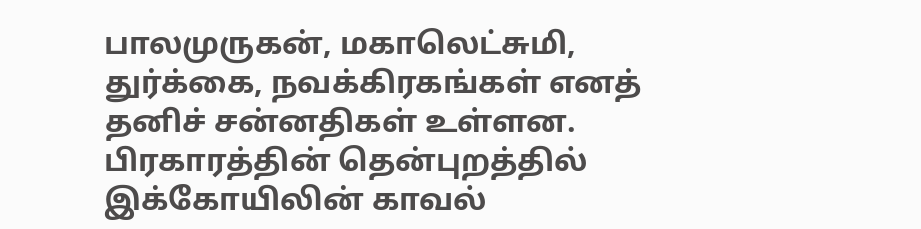பாலமுருகன், மகாலெட்சுமி, துர்க்கை, நவக்கிரகங்கள் எனத் தனிச் சன்னதிகள் உள்ளன. பிரகாரத்தின் தென்புறத்தில் இக்கோயிலின் காவல்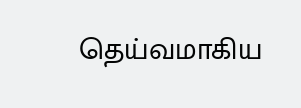தெய்வமாகிய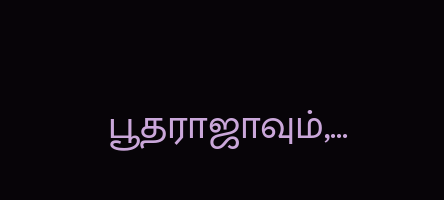பூதராஜாவும்,...